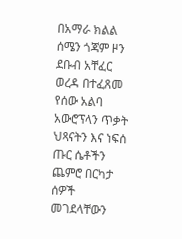በአማራ ክልል ሰሜን ጎጃም ዞን ደቡብ አቸፈር ወረዳ በተፈጸመ የሰው አልባ አውሮፕላን ጥቃት ህጻናትን እና ነፍሰ ጡር ሴቶችን ጨምሮ በርካታ ሰዎች መገደላቸውን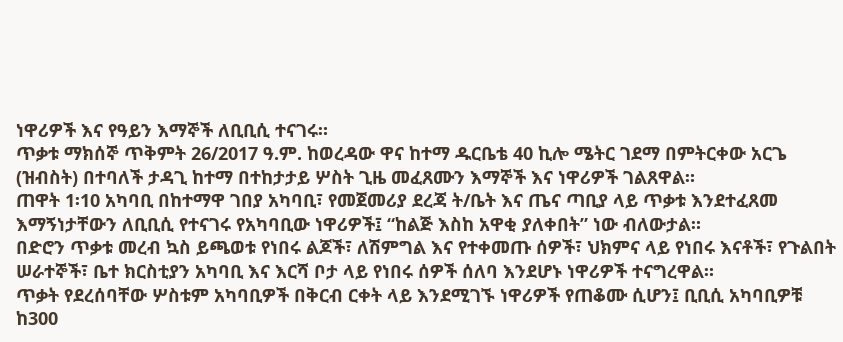ነዋሪዎች እና የዓይን እማኞች ለቢቢሲ ተናገሩ።
ጥቃቱ ማክሰኞ ጥቅምት 26/2017 ዓ.ም. ከወረዳው ዋና ከተማ ዱርቤቴ 40 ኪሎ ሜትር ገደማ በምትርቀው አርጌ (ዝብስት) በተባለች ታዳጊ ከተማ በተከታታይ ሦስት ጊዜ መፈጸሙን እማኞች እና ነዋሪዎች ገልጸዋል።
ጠዋት 1፡10 አካባቢ በከተማዋ ገበያ አካባቢ፣ የመጀመሪያ ደረጃ ት/ቤት እና ጤና ጣቢያ ላይ ጥቃቱ እንደተፈጸመ እማኝነታቸውን ለቢቢሲ የተናገሩ የአካባቢው ነዋሪዎች፤ “ከልጅ እስከ አዋቂ ያለቀበት” ነው ብለውታል።
በድሮን ጥቃቱ መረብ ኳስ ይጫወቱ የነበሩ ልጆች፣ ለሽምግል እና የተቀመጡ ሰዎች፣ ህክምና ላይ የነበሩ እናቶች፣ የጉልበት ሠራተኞች፣ ቤተ ክርስቲያን አካባቢ እና እርሻ ቦታ ላይ የነበሩ ሰዎች ሰለባ እንደሆኑ ነዋሪዎች ተናግረዋል።
ጥቃት የደረሰባቸው ሦስቱም አካባቢዎች በቅርብ ርቀት ላይ እንደሚገኙ ነዋሪዎች የጠቆሙ ሲሆን፤ ቢቢሲ አካባቢዎቹ ከ300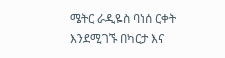ሜትር ራዲዬስ ባነሰ ርቀት እንደሚገኙ በካርታ እና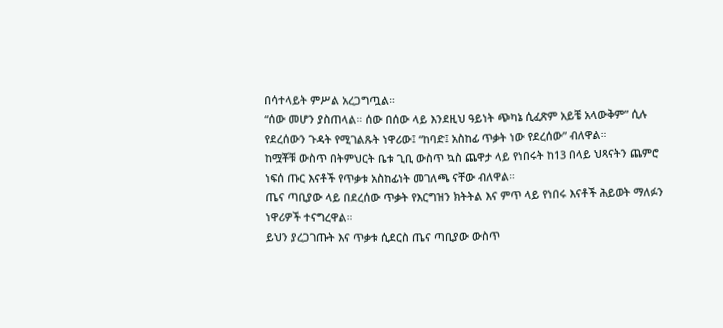በሳተላይት ምሥል አረጋግጧል።
“ሰው መሆን ያስጠላል። ሰው በሰው ላይ እንደዚህ ዓይነት ጭካኔ ሲፈጽም አይቼ አላውቅም” ሲሉ የደረሰውን ጉዳት የሚገልጹት ነዋሪው፤ “ከባድ፤ አስከፊ ጥቃት ነው የደረሰው” ብለዋል።
ከሟቾቹ ውስጥ በትምህርት ቤቱ ጊቢ ውስጥ ኳስ ጨዋታ ላይ የነበሩት ከ13 በላይ ህጻናትን ጨምሮ ነፍሰ ጡር እናቶች የጥቃቱ አስከፊነት መገለጫ ናቸው ብለዋል።
ጤና ጣቢያው ላይ በደረሰው ጥቃት የእርግዝን ክትትል እና ምጥ ላይ የነበሩ እናቶች ሕይወት ማለፉን ነዋሪዎች ተናግረዋል።
ይህን ያረጋገጡት እና ጥቃቱ ሲደርስ ጤና ጣቢያው ውስጥ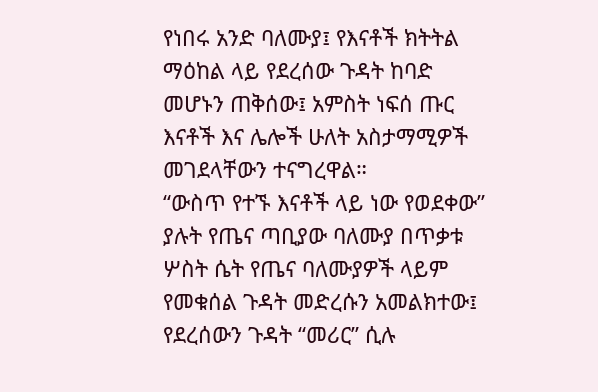የነበሩ አንድ ባለሙያ፤ የእናቶች ክትትል ማዕከል ላይ የደረሰው ጉዳት ከባድ መሆኑን ጠቅሰው፤ አምስት ነፍሰ ጡር እናቶች እና ሌሎች ሁለት አስታማሚዎች መገደላቸውን ተናግረዋል።
“ውስጥ የተኙ እናቶች ላይ ነው የወደቀው” ያሉት የጤና ጣቢያው ባለሙያ በጥቃቱ ሦስት ሴት የጤና ባለሙያዎች ላይም የመቁሰል ጉዳት መድረሱን አመልክተው፤ የደረሰውን ጉዳት “መሪር” ሲሉ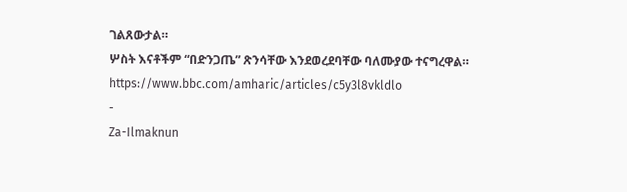ገልጸውታል።
ሦስት እናቶችም “በድንጋጤ” ጽንሳቸው እንደወረደባቸው ባለሙያው ተናግረዋል።
https://www.bbc.com/amharic/articles/c5y3l8vkldlo
-
Za-Ilmaknun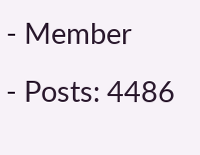- Member
- Posts: 4486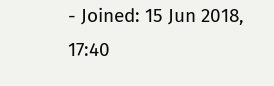- Joined: 15 Jun 2018, 17:40